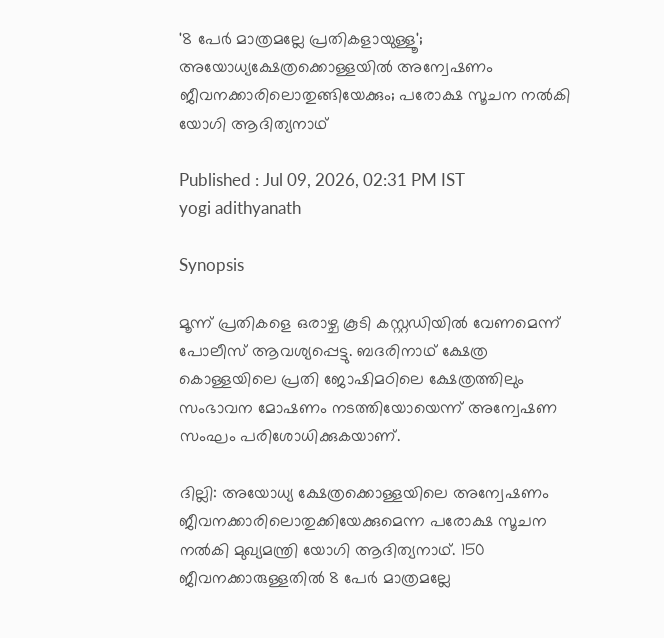'8 പേർ മാത്രമല്ലേ പ്രതികളായുള്ളൂ'; അയോധ്യക്ഷേത്രക്കൊള്ളയിൽ അന്വേഷണം ജീവനക്കാരിലൊതുങ്ങിയേക്കും; പരോക്ഷ സൂചന നൽകി യോഗി ആദിത്യനാഥ്

Published : Jul 09, 2026, 02:31 PM IST
yogi adithyanath

Synopsis

മൂന്ന് പ്രതികളെ ഒരാഴ്ച കൂടി കസ്റ്റഡിയില്‍ വേണമെന്ന് പോലീസ് ആവശ്യപ്പെട്ടു. ബദരിനാഥ് ക്ഷേത്ര കൊള്ളയിലെ പ്രതി ജോഷിമഠിലെ ക്ഷേത്രത്തിലും സംഭാവന മോഷണം നടത്തിയോയെന്ന് അന്വേഷണ സംഘം പരിശോധിക്കുകയാണ്.

ദില്ലി: അയോധ്യ ക്ഷേത്രക്കൊള്ളയിലെ അന്വേഷണം ജീവനക്കാരിലൊതുക്കിയേക്കുമെന്ന പരോക്ഷ സൂചന നല്‍കി മുഖ്യമന്ത്രി യോഗി ആദിത്യനാഥ്. 150 ജീവനക്കാരുള്ളതില്‍ 8 പേര്‍ മാത്രമല്ലേ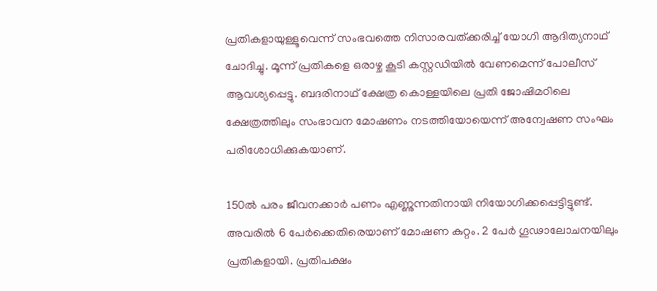പ്രതികളായുള്ളൂവെന്ന് സംഭവത്തെ നിസാരവത്ക്കരിച്ച് യോഗി ആദിത്യനാഥ് ചോദിച്ചു. മൂന്ന് പ്രതികളെ ഒരാഴ്ച കൂടി കസ്റ്റഡിയില്‍ വേണമെന്ന് പോലീസ് ആവശ്യപ്പെട്ടു. ബദരിനാഥ് ക്ഷേത്ര കൊള്ളയിലെ പ്രതി ജോഷിമഠിലെ ക്ഷേത്രത്തിലും സംഭാവന മോഷണം നടത്തിയോയെന്ന് അന്വേഷണ സംഘം പരിശോധിക്കുകയാണ്.

150ല്‍ പരം ജീവനക്കാര്‍ പണം എണ്ണുന്നതിനായി നിയോഗിക്കപ്പെട്ടിട്ടുണ്ട്. അവരില്‍ 6 പേര്‍ക്കെതിരെയാണ് മോഷണ കുറ്റം. 2 പേര്‍ ഗൂഢാലോചനയിലും പ്രതികളായി. പ്രതിപക്ഷം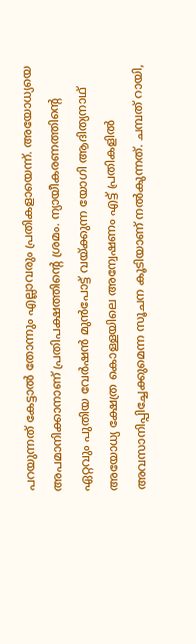പറയുന്നത് കേട്ടാല്‍ തോന്നും എല്ലാവരും പ്രതികളായെന്ന്. അയോധ്യയെ അപമാനിക്കാനാണ് പ്രതിപക്ഷത്തിന്‍റെ ശ്രമം. ന്യായീകരണത്തിന്‍റെ ഏറ്റവും പുതിയ വേര്‍ഷന്‍ മുന്‍പോട്ട് വയ്ക്കുന്ന യോഗി ആദിത്യനാഥ് അയോധ്യ ക്ഷേത്ര കൊള്ളയിലെ അന്വേഷണം എട്ട് പ്രതികളില്‍ അവസാനിപ്പിച്ചേക്കുമെന്ന സൂചന കൂടിയാണ് നല്‍കുന്നത്. ചമ്പത് റായി,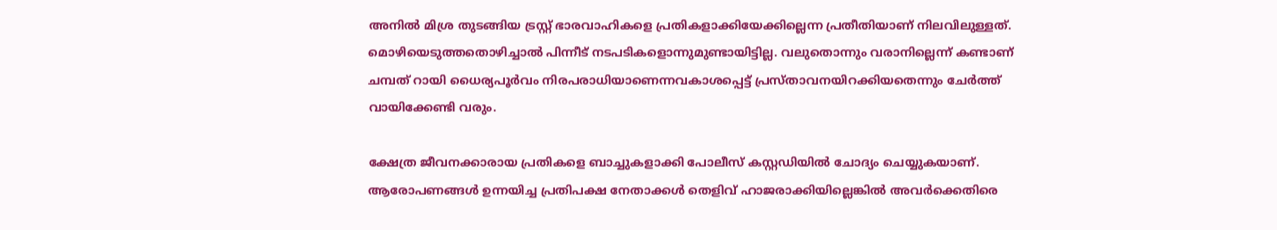അനില്‍ മിശ്ര തുടങ്ങിയ ട്രസ്റ്റ് ഭാരവാഹികളെ പ്രതികളാക്കിയേക്കില്ലെന്ന പ്രതീതിയാണ് നിലവിലുള്ളത്. മൊഴിയെടുത്തതൊഴിച്ചാല്‍ പിന്നീട് നടപടികളൊന്നുമുണ്ടായിട്ടില്ല. വലുതൊന്നും വരാനില്ലെന്ന് കണ്ടാണ് ചമ്പത് റായി ധൈര്യപൂര്‍വം നിരപരാധിയാണെന്നവകാശപ്പെട്ട് പ്രസ്താവനയിറക്കിയതെന്നും ചേര്‍ത്ത് വായിക്കേണ്ടി വരും.

ക്ഷേത്ര ജീവനക്കാരായ പ്രതികളെ ബാച്ചുകളാക്കി പോലീസ് കസ്റ്റഡിയില്‍ ചോദ്യം ചെയ്യുകയാണ്. ആരോപണങ്ങള്‍ ഉന്നയിച്ച പ്രതിപക്ഷ നേതാക്കള്‍ തെളിവ് ഹാജരാക്കിയില്ലെങ്കില്‍ അവര്‍ക്കെതിരെ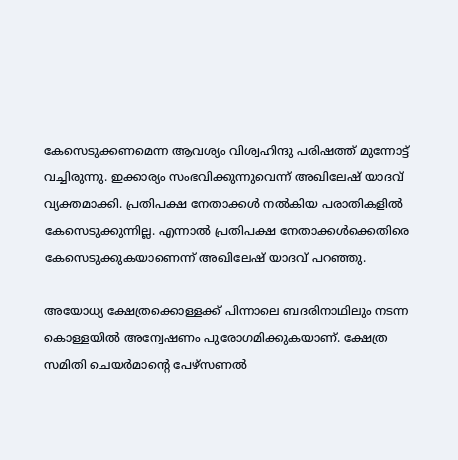കേസെടുക്കണമെന്ന ആവശ്യം വിശ്വഹിന്ദു പരിഷത്ത് മുന്നോട്ട് വച്ചിരുന്നു. ഇക്കാര്യം സംഭവിക്കുന്നുവെന്ന് അഖിലേഷ് യാദവ് വ്യക്തമാക്കി. പ്രതിപക്ഷ നേതാക്കള്‍ നല്‍കിയ പരാതികളില്‍ കേസെടുക്കുന്നില്ല. എന്നാല്‍ പ്രതിപക്ഷ നേതാക്കള്‍ക്കെതിരെ കേസെടുക്കുകയാണെന്ന് അഖിലേഷ് യാദവ് പറഞ്ഞു.

അയോധ്യ ക്ഷേത്രക്കൊള്ളക്ക് പിന്നാലെ ബദരിനാഥിലും നടന്ന കൊള്ളയില്‍ അന്വേഷണം പുരോഗമിക്കുകയാണ്. ക്ഷേത്ര സമിതി ചെയര്‍മാന്‍റെ പേഴ്സണല്‍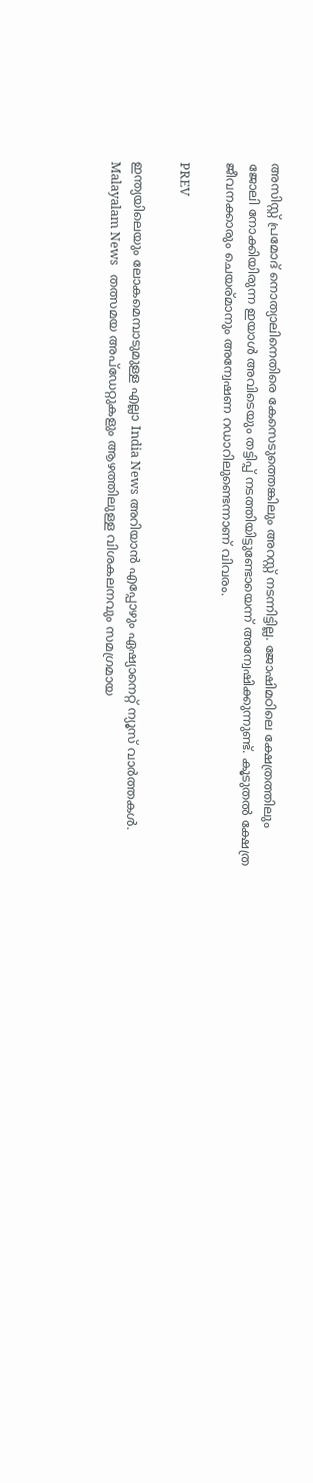അസിസ്റ്റ് പ്രമോദ് നൊത്യാലിനെതിരെ കേസെടുത്തെങ്കിലും അറസ്റ്റ് നടന്നിട്ടില്ല. ജോഷിമഠിലെ ക്ഷേത്രത്തിലും ജോലി നോക്കിയിരുന്ന ഇയാള്‍ അവിടെയും തട്ടിപ്പ് നടത്തിയിട്ടുണ്ടോയെന്ന് അന്വേഷിക്കുന്നുണ്ട്. കൂടുതല്‍ ക്ഷേത്ര ജീവനക്കാരും ചെയര്മാനും അന്വേഷണ റഡാറിലുണ്ടെന്നാണ് വിവരം.

PREV

ഇന്ത്യയിലെയും ലോകമെമ്പാടുമുള്ള എല്ലാ India News അറിയാൻ എപ്പോഴും ഏഷ്യാനെറ്റ് ന്യൂസ് വാർത്തകൾ. Malayalam News   തത്സമയ അപ്‌ഡേറ്റുകളും ആഴത്തിലുള്ള വിശകലനവും സമഗ്രമായ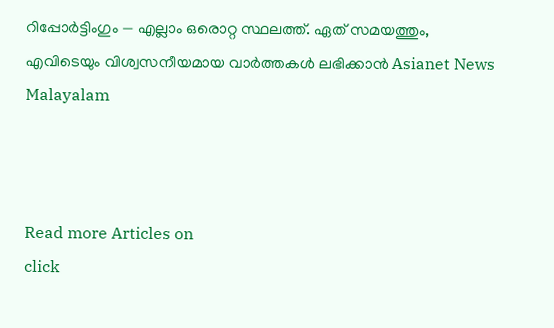റിപ്പോർട്ടിംഗും — എല്ലാം ഒരൊറ്റ സ്ഥലത്ത്. ഏത് സമയത്തും, എവിടെയും വിശ്വസനീയമായ വാർത്തകൾ ലഭിക്കാൻ Asianet News Malayalam



Read more Articles on
click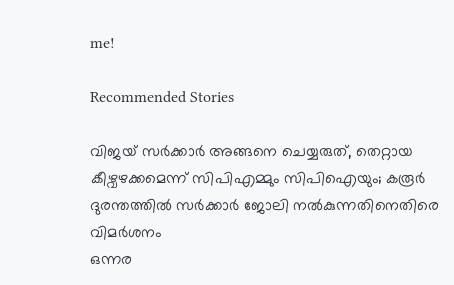me!

Recommended Stories

വിജയ് സർക്കാർ അങ്ങനെ ചെയ്യരുത്, തെറ്റായ കീഴ്വഴക്കമെന്ന് സിപിഎമ്മും സിപിഐയും; കരൂർ ദുരന്തത്തിൽ സർക്കാർ ജോലി നൽകുന്നതിനെതിരെ വിമർശനം
ഒന്നര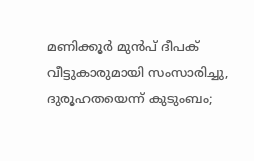മണിക്കൂർ മുൻപ് ദീപക് വീട്ടുകാരുമായി സംസാരിച്ചു, ദുരൂഹതയെന്ന് കുടുംബം;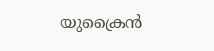യുക്രൈൻ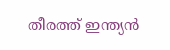തീരത്ത് ഇന്ത്യൻ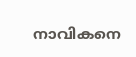നാവികനെ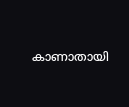കാണാതായി